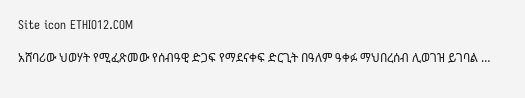Site icon ETHIO12.COM

አሸባሪው ህወሃት የሚፈጽመው የሰብዓዊ ድጋፍ የማደናቀፍ ድርጊት በዓለም ዓቀፉ ማህበረሰብ ሊወገዝ ይገባል …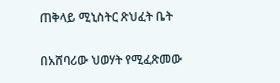ጠቅላይ ሚኒስትር ጽህፈት ቤት

በአሸባሪው ህወሃት የሚፈጽመው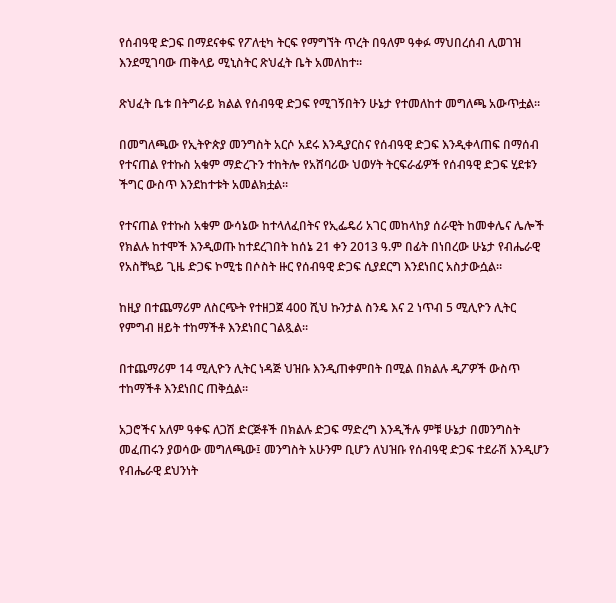የሰብዓዊ ድጋፍ በማደናቀፍ የፖለቲካ ትርፍ የማግኘት ጥረት በዓለም ዓቀፉ ማህበረሰብ ሊወገዝ እንደሚገባው ጠቅላይ ሚኒስትር ጽህፈት ቤት አመለከተ።

ጽህፈት ቤቱ በትግራይ ክልል የሰብዓዊ ድጋፍ የሚገኝበትን ሁኔታ የተመለከተ መግለጫ አውጥቷል።

በመግለጫው የኢትዮጵያ መንግስት አርሶ አደሩ እንዲያርስና የሰብዓዊ ድጋፍ እንዲቀላጠፍ በማሰብ የተናጠል የተኩስ አቁም ማድረጉን ተከትሎ የአሸባሪው ህወሃት ትርፍራፊዎች የሰብዓዊ ድጋፍ ሂደቱን ችግር ውስጥ እንደከተቱት አመልክቷል።

የተናጠል የተኩስ አቁም ውሳኔው ከተላለፈበትና የኢፌዴሪ አገር መከላከያ ሰራዊት ከመቀሌና ሌሎች የክልሉ ከተሞች እንዲወጡ ከተደረገበት ከሰኔ 21 ቀን 2013 ዓ.ም በፊት በነበረው ሁኔታ የብሔራዊ የአስቸኳይ ጊዜ ድጋፍ ኮሚቴ በሶስት ዙር የሰብዓዊ ድጋፍ ሲያደርግ እንደነበር አስታውሷል።

ከዚያ በተጨማሪም ለስርጭት የተዘጋጀ 400 ሺህ ኩንታል ስንዴ እና 2 ነጥብ 5 ሚሊዮን ሊትር የምግብ ዘይት ተከማችቶ እንደነበር ገልጿል።

በተጨማሪም 14 ሚሊዮን ሊትር ነዳጅ ህዝቡ እንዲጠቀምበት በሚል በክልሉ ዲፖዎች ውስጥ ተከማችቶ እንደነበር ጠቅሷል።

አጋሮችና አለም ዓቀፍ ለጋሽ ድርጅቶች በክልሉ ድጋፍ ማድረግ እንዲችሉ ምቹ ሁኔታ በመንግስት መፈጠሩን ያወሳው መግለጫው፤ መንግስት አሁንም ቢሆን ለህዝቡ የሰብዓዊ ድጋፍ ተደራሽ እንዲሆን የብሔራዊ ደህንነት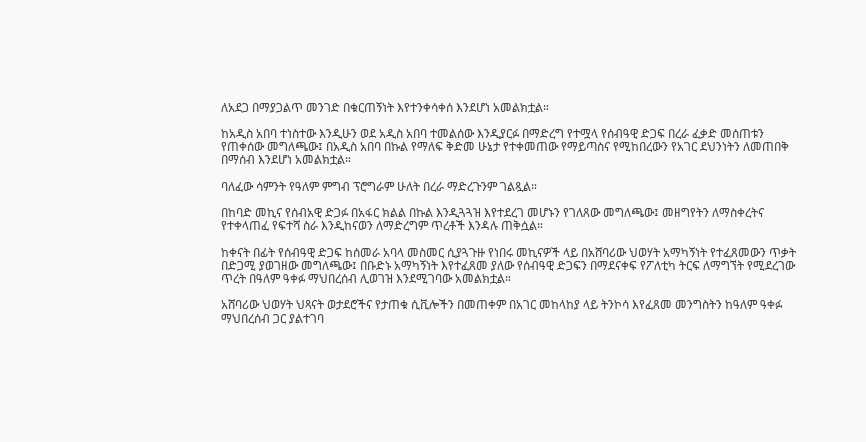ለአደጋ በማያጋልጥ መንገድ በቁርጠኝነት እየተንቀሳቀሰ እንደሆነ አመልክቷል።

ከአዲስ አበባ ተነስተው እንዲሁን ወደ አዲስ አበባ ተመልሰው እንዲያርፉ በማድረግ የተሟላ የሰብዓዊ ድጋፍ በረራ ፈቃድ መሰጠቱን የጠቀሰው መግለጫው፤ በአዲስ አበባ በኩል የማለፍ ቅድመ ሁኔታ የተቀመጠው የማይጣስና የሚከበረውን የአገር ደህንነትን ለመጠበቅ በማሰብ እንደሆነ አመልክቷል።

ባለፈው ሳምንት የዓለም ምግብ ፕሮግራም ሁለት በረራ ማድረጉንም ገልጿል።

በከባድ መኪና የሰብአዊ ድጋፉ በአፋር ክልል በኩል እንዲጓጓዝ እየተደረገ መሆኑን የገለጸው መግለጫው፤ መዘግየትን ለማስቀረትና የተቀላጠፈ የፍተሻ ስራ እንዲከናወን ለማድረግም ጥረቶች እንዳሉ ጠቅሷል።

ከቀናት በፊት የሰብዓዊ ድጋፍ ከሰመራ አባላ መስመር ሲያጓጉዙ የነበሩ መኪናዎች ላይ በአሸባሪው ህወሃት አማካኝነት የተፈጸመውን ጥቃት በድጋሚ ያወገዘው መግለጫው፤ በቡድኑ አማካኝነት እየተፈጸመ ያለው የሰብዓዊ ድጋፍን በማደናቀፍ የፖለቲካ ትርፍ ለማግኘት የሚደረገው ጥረት በዓለም ዓቀፉ ማህበረሰብ ሊወገዝ እንደሚገባው አመልክቷል።

አሸባሪው ህወሃት ህጻናት ወታደሮችና የታጠቁ ሲቪሎችን በመጠቀም በአገር መከላከያ ላይ ትንኮሳ እየፈጸመ መንግስትን ከዓለም ዓቀፉ ማህበረሰብ ጋር ያልተገባ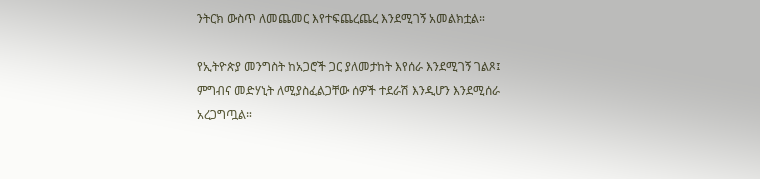ንትርክ ውስጥ ለመጨመር እየተፍጨረጨረ እንደሚገኝ አመልክቷል።

የኢትዮጵያ መንግስት ከአጋሮች ጋር ያለመታከት እየሰራ እንደሚገኝ ገልጾ፤ ምግብና መድሃኒት ለሚያስፈልጋቸው ሰዎች ተደራሽ እንዲሆን እንደሚሰራ አረጋግጧል።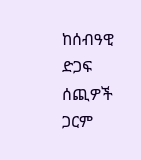ከሰብዓዊ ድጋፍ ሰጪዎች ጋርም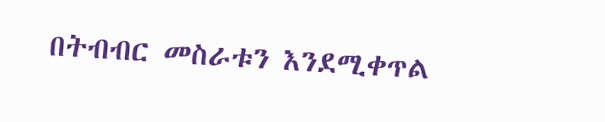በትብብር መስራቱን እንደሚቀጥል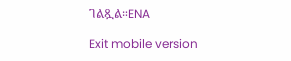ገልጿል።ENA

Exit mobile version